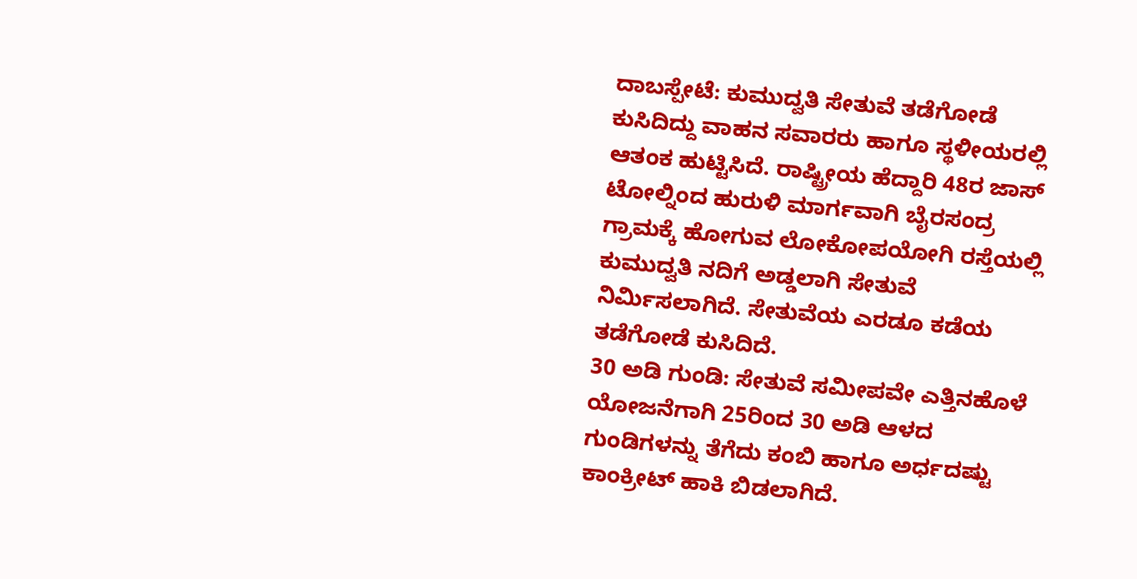ದಾಬಸ್ಪೇಟೆ: ಕುಮುದ್ವತಿ ಸೇತುವೆ ತಡೆಗೋಡೆ ಕುಸಿದಿದ್ದು ವಾಹನ ಸವಾರರು ಹಾಗೂ ಸ್ಥಳೀಯರಲ್ಲಿ ಆತಂಕ ಹುಟ್ಟಿಸಿದೆ. ರಾಷ್ಟ್ರೀಯ ಹೆದ್ದಾರಿ 48ರ ಜಾಸ್ ಟೋಲ್ನಿಂದ ಹುರುಳಿ ಮಾರ್ಗವಾಗಿ ಬೈರಸಂದ್ರ ಗ್ರಾಮಕ್ಕೆ ಹೋಗುವ ಲೋಕೋಪಯೋಗಿ ರಸ್ತೆಯಲ್ಲಿ ಕುಮುದ್ವತಿ ನದಿಗೆ ಅಡ್ಡಲಾಗಿ ಸೇತುವೆ ನಿರ್ಮಿಸಲಾಗಿದೆ. ಸೇತುವೆಯ ಎರಡೂ ಕಡೆಯ ತಡೆಗೋಡೆ ಕುಸಿದಿದೆ.
30 ಅಡಿ ಗುಂಡಿ: ಸೇತುವೆ ಸಮೀಪವೇ ಎತ್ತಿನಹೊಳೆ ಯೋಜನೆಗಾಗಿ 25ರಿಂದ 30 ಅಡಿ ಆಳದ ಗುಂಡಿಗಳನ್ನು ತೆಗೆದು ಕಂಬಿ ಹಾಗೂ ಅರ್ಧದಷ್ಟು ಕಾಂಕ್ರೀಟ್ ಹಾಕಿ ಬಿಡಲಾಗಿದೆ.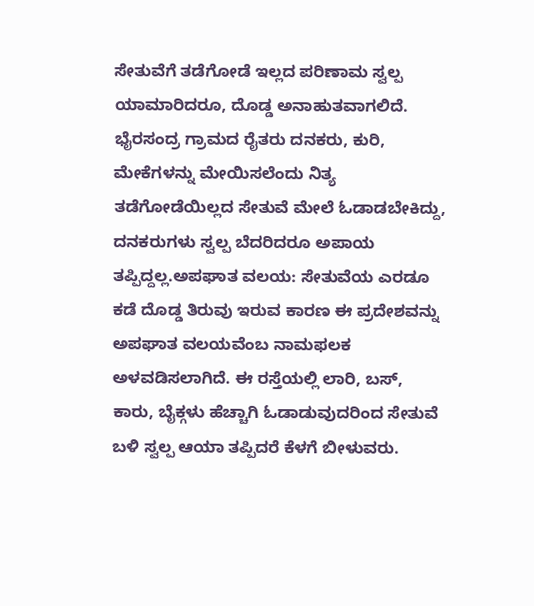ಸೇತುವೆಗೆ ತಡೆಗೋಡೆ ಇಲ್ಲದ ಪರಿಣಾಮ ಸ್ವಲ್ಪ ಯಾಮಾರಿದರೂ, ದೊಡ್ಡ ಅನಾಹುತವಾಗಲಿದೆ. ಭೈರಸಂದ್ರ ಗ್ರಾಮದ ರೈತರು ದನಕರು, ಕುರಿ, ಮೇಕೆಗಳನ್ನು ಮೇಯಿಸಲೆಂದು ನಿತ್ಯ ತಡೆಗೋಡೆಯಿಲ್ಲದ ಸೇತುವೆ ಮೇಲೆ ಓಡಾಡಬೇಕಿದ್ದು, ದನಕರುಗಳು ಸ್ವಲ್ಪ ಬೆದರಿದರೂ ಅಪಾಯ ತಪ್ಪಿದ್ದಲ್ಲ.ಅಪಘಾತ ವಲಯ: ಸೇತುವೆಯ ಎರಡೂ ಕಡೆ ದೊಡ್ಡ ತಿರುವು ಇರುವ ಕಾರಣ ಈ ಪ್ರದೇಶವನ್ನು ಅಪಘಾತ ವಲಯವೆಂಬ ನಾಮಫಲಕ ಅಳವಡಿಸಲಾಗಿದೆ. ಈ ರಸ್ತೆಯಲ್ಲಿ ಲಾರಿ, ಬಸ್, ಕಾರು, ಬೈಕ್ಗಳು ಹೆಚ್ಚಾಗಿ ಓಡಾಡುವುದರಿಂದ ಸೇತುವೆ ಬಳಿ ಸ್ವಲ್ಪ ಆಯಾ ತಪ್ಪಿದರೆ ಕೆಳಗೆ ಬೀಳುವರು.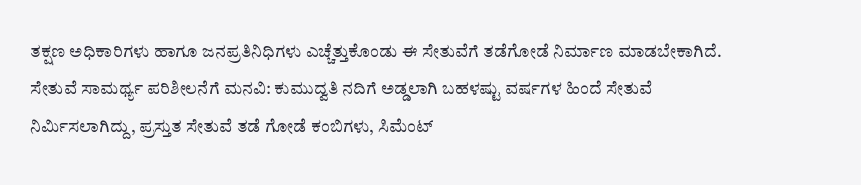ತಕ್ಷಣ ಅಧಿಕಾರಿಗಳು ಹಾಗೂ ಜನಪ್ರತಿನಿಧಿಗಳು ಎಚ್ಚೆತ್ತುಕೊಂಡು ಈ ಸೇತುವೆಗೆ ತಡೆಗೋಡೆ ನಿರ್ಮಾಣ ಮಾಡಬೇಕಾಗಿದೆ.
ಸೇತುವೆ ಸಾಮರ್ಥ್ಯ ಪರಿಶೀಲನೆಗೆ ಮನವಿ: ಕುಮುದ್ವತಿ ನದಿಗೆ ಅಡ್ಡಲಾಗಿ ಬಹಳಷ್ಟು ವರ್ಷಗಳ ಹಿಂದೆ ಸೇತುವೆ ನಿರ್ಮಿಸಲಾಗಿದ್ದು, ಪ್ರಸ್ತುತ ಸೇತುವೆ ತಡೆ ಗೋಡೆ ಕಂಬಿಗಳು, ಸಿಮೆಂಟ್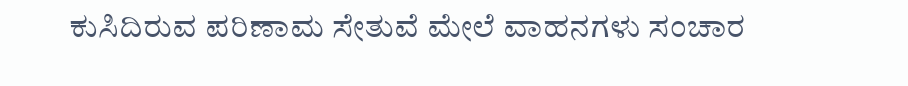ಕುಸಿದಿರುವ ಪರಿಣಾಮ ಸೇತುವೆ ಮೇಲೆ ವಾಹನಗಳು ಸಂಚಾರ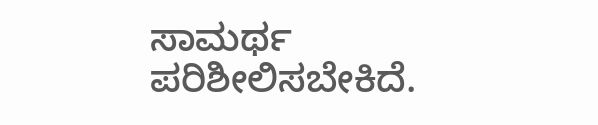ಸಾಮರ್ಥ ಪರಿಶೀಲಿಸಬೇಕಿದೆ.